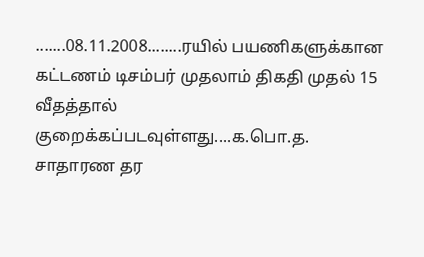.......08.11.2008........ரயில் பயணிகளுக்கான கட்டணம் டிசம்பர் முதலாம் திகதி முதல் 15 வீதத்தால் குறைக்கப்படவுள்ளது....க.பொ.த. சாதாரண தர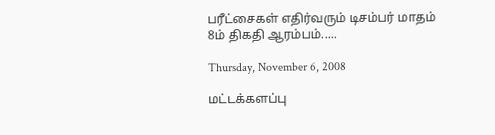பரீட்சைகள் எதிர்வரும் டிசம்பர் மாதம் 8ம் திகதி ஆரம்பம்.....

Thursday, November 6, 2008

மட்டக்களப்பு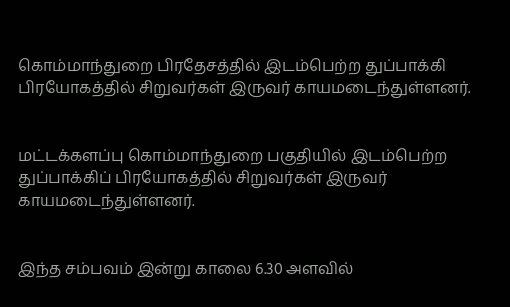கொம்மாந்துறை பிரதேசத்தில் இடம்பெற்ற துப்பாக்கி பிரயோகத்தில் சிறுவர்கள் இருவர் காயமடைந்துள்ளனர்.


மட்டக்களப்பு கொம்மாந்துறை பகுதியில் இடம்பெற்ற துப்பாக்கிப் பிரயோகத்தில் சிறுவர்கள் இருவர் காயமடைந்துள்ளனர்.


இந்த சம்பவம் இன்று காலை 6.30 அளவில்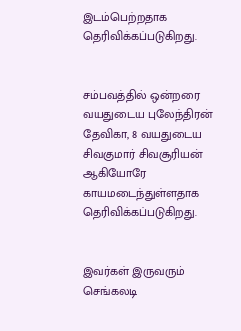இடம்பெற்றதாக தெரிவிக்கப்படுகிறது.


சம்பவத்தில் ஒன்றரை வயதுடைய புலேந்திரன் தேவிகா, 8 வயதுடைய சிவகுமார் சிவசூரியன் ஆகியோரே காயமடைந்துள்ளதாக தெரிவிக்கப்படுகிறது.


இவர்கள் இருவரும் செங்கலடி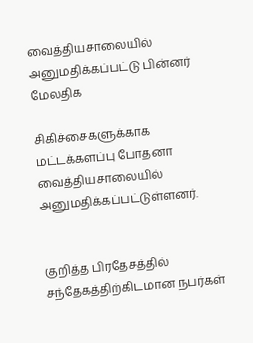வைத்தியசாலையில் அனுமதிக்கப்பட்டு பின்னர் மேலதிக

சிகிச்சைகளுக்காக மட்டக்களப்பு போதனா வைத்தியசாலையில் அனுமதிக்கப்பட்டுள்ளனர்.


குறித்த பிரதேசத்தில் சந்தேகத்திற்கிடமான நபர்கள்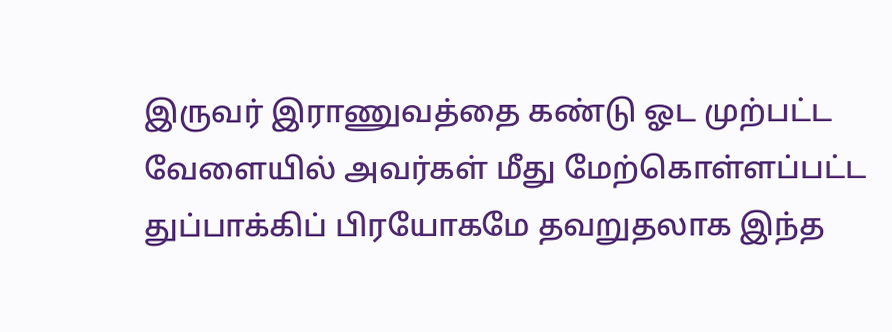இருவர் இராணுவத்தை கண்டு ஓட முற்பட்ட வேளையில் அவர்கள் மீது மேற்கொள்ளப்பட்ட துப்பாக்கிப் பிரயோகமே தவறுதலாக இந்த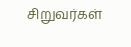சிறுவர்கள்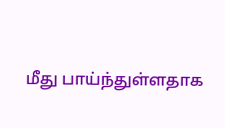மீது பாய்ந்துள்ளதாக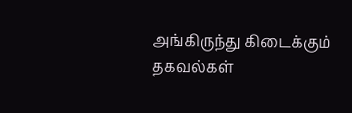அங்கிருந்து கிடைக்கும் தகவல்கள்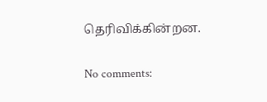தெரிவிக்கின்றன.

No comments: